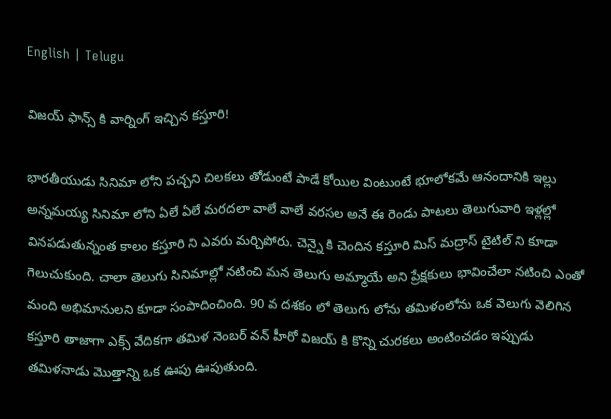English | Telugu

విజయ్ ఫాన్స్ కి వార్నింగ్ ఇచ్చిన కస్తూరి!

భారతీయుడు సినిమా లోని పచ్చని చిలకలు తోడుంటే పాడే కోయిల వింటుంటే భూలోకమే ఆనందానికి ఇల్లు అన్నమయ్య సినిమా లోని ఏలే ఏలే మరదలా వాలే వాలే వరసల అనే ఈ రెండు పాటలు తెలుగువారి ఇళ్లల్లో వినపడుతున్నంత కాలం కస్తూరి ని ఎవరు మర్చిపోరు. చెన్నై కి చెందిన కస్తూరి మిస్ మద్రాస్ టైటిల్ ని కూడా గెలుచుకుంది. చాలా తెలుగు సినిమాల్లో నటించి మన తెలుగు అమ్మాయే అని ప్రేక్షకులు భావించేలా నటించి ఎంతో మంది అభిమానులని కూడా సంపాదించింది. 90 వ దశకం లో తెలుగు లోను తమిళంలోను ఒక వెలుగు వెలిగిన కస్తూరి తాజాగా ఎక్స్ వేదికగా తమిళ నెంబర్ వన్ హీరో విజయ్ కి కొన్ని చురకలు అంటించడం ఇప్పుడు తమిళనాడు మొత్తాన్ని ఒక ఊపు ఊపుతుంది.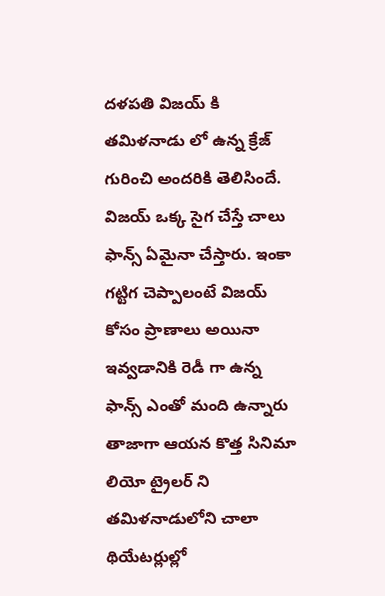దళపతి విజయ్ కి తమిళనాడు లో ఉన్న క్రేజ్ గురించి అందరికి తెలిసిందే. విజయ్ ఒక్క సైగ చేస్తే చాలు ఫాన్స్ ఏమైనా చేస్తారు. ఇంకా గట్టిగ చెప్పాలంటే విజయ్ కోసం ప్రాణాలు అయినా ఇవ్వడానికి రెడీ గా ఉన్న ఫాన్స్ ఎంతో మంది ఉన్నారు
తాజాగా ఆయన కొత్త సినిమా లియో ట్రైలర్ ని తమిళనాడులోని చాలా థియేటర్లుల్లో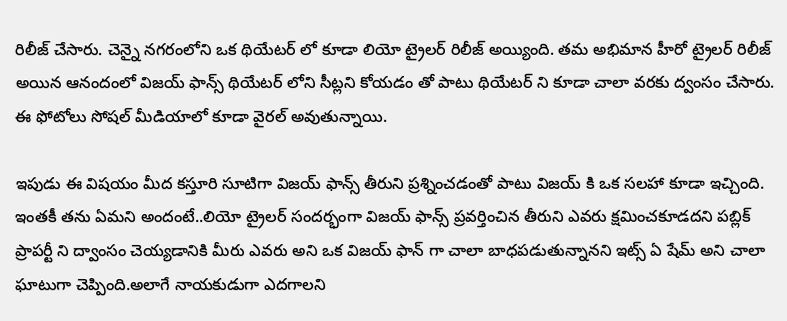రిలీజ్ చేసారు. చెన్నై నగరంలోని ఒక థియేటర్ లో కూడా లియో ట్రైలర్ రిలీజ్ అయ్యింది. తమ అభిమాన హీరో ట్రైలర్ రిలీజ్ అయిన ఆనందంలో విజయ్ ఫాన్స్ థియేటర్ లోని సీట్లని కోయడం తో పాటు థియేటర్ ని కూడా చాలా వరకు ద్వంసం చేసారు. ఈ ఫోటోలు సోషల్ మీడియాలో కూడా వైరల్ అవుతున్నాయి.

ఇపుడు ఈ విషయం మీద కస్తూరి సూటిగా విజయ్ ఫాన్స్ తీరుని ప్రశ్నించడంతో పాటు విజయ్ కి ఒక సలహా కూడా ఇచ్చింది. ఇంతకీ తను ఏమని అందంటే..లియో ట్రైలర్ సందర్భంగా విజయ్ ఫాన్స్ ప్రవర్తించిన తీరుని ఎవరు క్షమించకూడదని పబ్లిక్ ప్రాపర్టీ ని ద్వాంసం చెయ్యడానికి మీరు ఎవరు అని ఒక విజయ్ ఫాన్ గా చాలా బాధపడుతున్నానని ఇట్స్ ఏ షేమ్ అని చాలా ఘాటుగా చెప్పింది.అలాగే నాయకుడుగా ఎదగాలని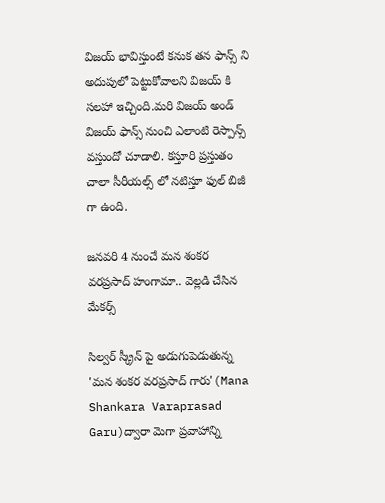విజయ్ భావిస్తుంటే కనుక తన ఫాన్స్ ని అదుపులో పెట్టుకోవాలని విజయ్ కి సలహా ఇచ్చింది.మరి విజయ్ అండ్ విజయ్ ఫాన్స్ నుంచి ఎలాంటి రెస్పాన్స్ వస్తుందో చూడాలి. కస్తూరి ప్రస్తుతం చాలా సీరీయల్స్ లో నటిస్తూ ఫుల్ బిజీ గా ఉంది.

జనవరి 4 నుంచే మన శంకర వరప్రసాద్ హంగామా.. వెల్లడి చేసిన మేకర్స్

సిల్వర్ స్క్రీన్ పై అడుగుపెడుతున్న 'మన శంకర వరప్రసాద్ గారు'(Mana Shankara Varaprasad Garu)ద్వారా మెగా ప్రవాహాన్ని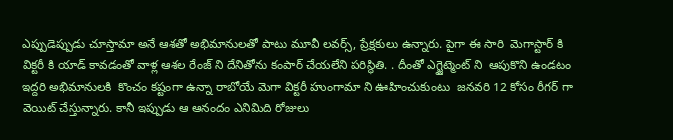ఎప్పుడెప్పుడు చూస్తామా అనే ఆశతో అభిమానులతో పాటు మూవీ లవర్స్, ప్రేక్షకులు ఉన్నారు. పైగా ఈ సారి  మెగాస్టార్ కి విక్టరీ కి యాడ్ కావడంతో వాళ్ల ఆశల రేంజ్ ని దేనితోను కంపార్ చేయలేని పరిస్థితి. . దీంతో ఎగ్జైట్మెంట్ ని  ఆపుకొని ఉండటం ఇద్దరి అభిమానులకి  కొంచం కష్టంగా ఉన్నా రాబోయే మెగా విక్టరీ హుంగామా ని ఊహించుకుంటు  జనవరి 12 కోసం రీగర్ గా  వెయిట్ చేస్తున్నారు. కానీ ఇప్పుడు ఆ ఆనందం ఎనిమిది రోజులు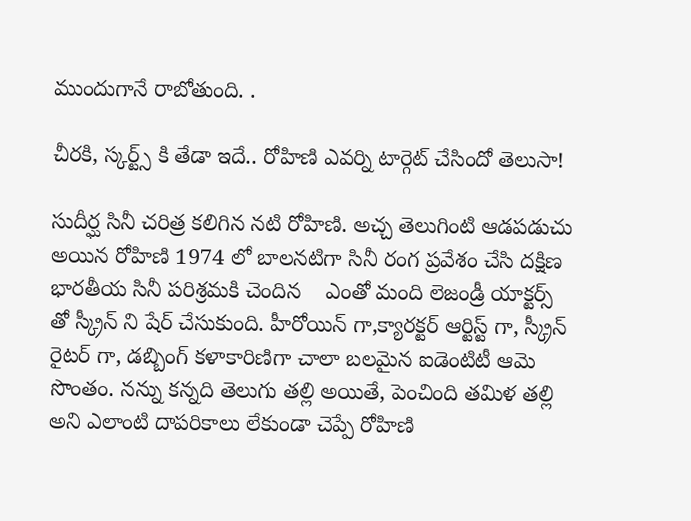ముందుగానే రాబోతుంది. .

చీరకి, స్కర్ట్స్ కి తేడా ఇదే.. రోహిణి ఎవర్ని టార్గెట్ చేసిందో తెలుసా!

సుదీర్ఘ సినీ చరిత్ర కలిగిన నటి రోహిణి. అచ్చ తెలుగింటి ఆడపడుచు అయిన రోహిణి 1974 లో బాలనటిగా సినీ రంగ ప్రవేశం చేసి దక్షిణ భారతీయ సినీ పరిశ్రమకి చెందిన    ఎంతో మంది లెజండ్రీ యాక్టర్స్ తో స్క్రీన్ ని షేర్ చేసుకుంది. హీరోయిన్ గా,క్యారక్టర్ ఆర్టిస్ట్ గా, స్క్రీన్ రైటర్ గా, డబ్బింగ్ కళాకారిణిగా చాలా బలమైన ఐడెంటిటీ ఆమె సొంతం. నన్ను కన్నది తెలుగు తల్లి అయితే, పెంచింది తమిళ తల్లి అని ఎలాంటి దాపరికాలు లేకుండా చెప్పే రోహిణి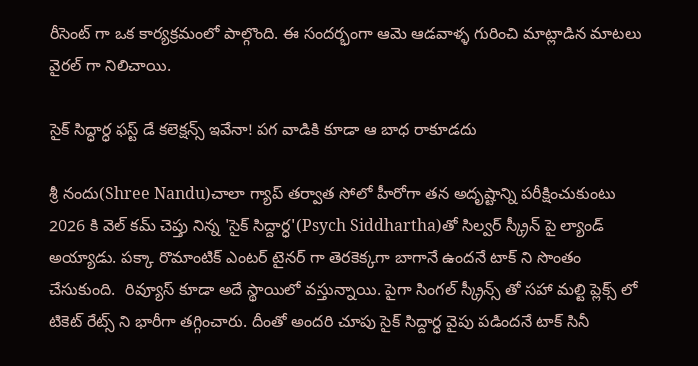రీసెంట్ గా ఒక కార్యక్రమంలో పాల్గొంది. ఈ సందర్భంగా ఆమె ఆడవాళ్ళ గురించి మాట్లాడిన మాటలు వైరల్ గా నిలిచాయి.

సైక్ సిద్ధార్ధ ఫస్ట్ డే కలెక్షన్స్ ఇవేనా! పగ వాడికి కూడా ఆ బాధ రాకూడదు

శ్రీ నందు(Shree Nandu)చాలా గ్యాప్ తర్వాత సోలో హీరోగా తన అదృష్టాన్ని పరీక్షించుకుంటు 2026 కి వెల్ కమ్ చెప్తు నిన్న 'సైక్ సిద్దార్ధ'(Psych Siddhartha)తో సిల్వర్ స్క్రీన్ పై ల్యాండ్ అయ్యాడు. పక్కా రొమాంటిక్ ఎంటర్ టైనర్ గా తెరకెక్కగా బాగానే ఉందనే టాక్ ని సొంతం చేసుకుంది.  రివ్యూస్ కూడా అదే స్థాయిలో వస్తున్నాయి. పైగా సింగల్ స్క్రీన్స్ తో సహా మల్టి ప్లెక్స్ లో టికెట్ రేట్స్ ని భారీగా తగ్గించారు. దీంతో అందరి చూపు సైక్ సిద్దార్ధ వైపు పడిందనే టాక్ సినీ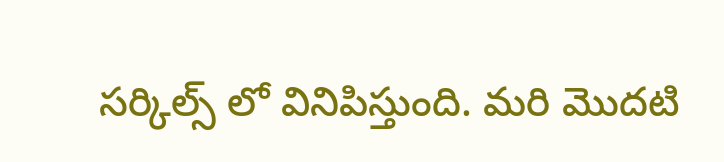సర్కిల్స్ లో వినిపిస్తుంది. మరి మొదటి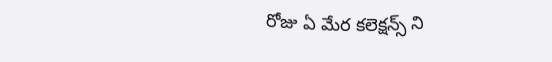రోజు ఏ మేర కలెక్షన్స్ ని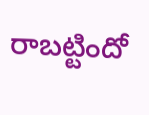రాబట్టిందో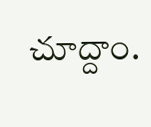చూద్దాం.